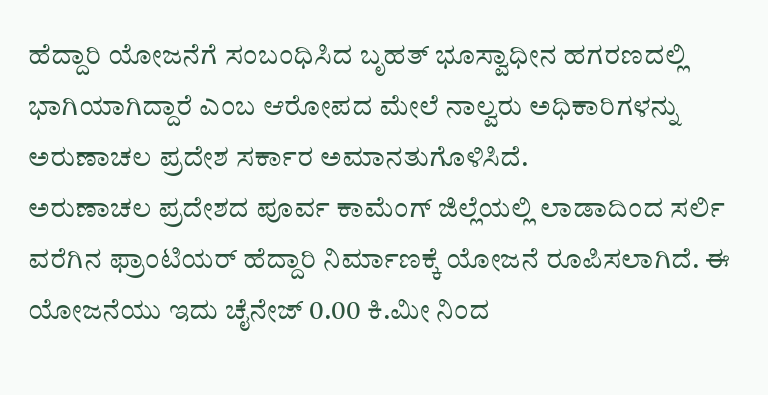ಹೆದ್ದಾರಿ ಯೋಜನೆಗೆ ಸಂಬಂಧಿಸಿದ ಬೃಹತ್ ಭೂಸ್ವಾಧೀನ ಹಗರಣದಲ್ಲಿ ಭಾಗಿಯಾಗಿದ್ದಾರೆ ಎಂಬ ಆರೋಪದ ಮೇಲೆ ನಾಲ್ವರು ಅಧಿಕಾರಿಗಳನ್ನು ಅರುಣಾಚಲ ಪ್ರದೇಶ ಸರ್ಕಾರ ಅಮಾನತುಗೊಳಿಸಿದೆ.
ಅರುಣಾಚಲ ಪ್ರದೇಶದ ಪೂರ್ವ ಕಾಮೆಂಗ್ ಜಿಲ್ಲೆಯಲ್ಲಿ ಲಾಡಾದಿಂದ ಸರ್ಲಿ ವರೆಗಿನ ಫ್ರಾಂಟಿಯರ್ ಹೆದ್ದಾರಿ ನಿರ್ಮಾಣಕ್ಕೆ ಯೋಜನೆ ರೂಪಿಸಲಾಗಿದೆ. ಈ ಯೋಜನೆಯು ಇದು ಚೈನೇಜ್ 0.00 ಕಿ.ಮೀ ನಿಂದ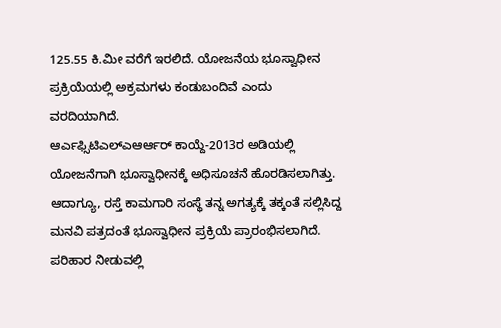125.55 ಕಿ.ಮೀ ವರೆಗೆ ಇರಲಿದೆ. ಯೋಜನೆಯ ಭೂಸ್ವಾಧೀನ ಪ್ರಕ್ರಿಯೆಯಲ್ಲಿ ಅಕ್ರಮಗಳು ಕಂಡುಬಂದಿವೆ ಎಂದು ವರದಿಯಾಗಿದೆ.
ಆರ್ಎಫ್ಸಿಟಿಎಲ್ಎಆರ್ಆರ್ ಕಾಯ್ದೆ-2013ರ ಅಡಿಯಲ್ಲಿ ಯೋಜನೆಗಾಗಿ ಭೂಸ್ವಾಧೀನಕ್ಕೆ ಅಧಿಸೂಚನೆ ಹೊರಡಿಸಲಾಗಿತ್ತು. ಆದಾಗ್ಯೂ, ರಸ್ತೆ ಕಾಮಗಾರಿ ಸಂಸ್ಥೆ ತನ್ನ ಅಗತ್ಯಕ್ಕೆ ತಕ್ಕಂತೆ ಸಲ್ಲಿಸಿದ್ದ ಮನವಿ ಪತ್ರದಂತೆ ಭೂಸ್ವಾಧೀನ ಪ್ರಕ್ರಿಯೆ ಪ್ರಾರಂಭಿಸಲಾಗಿದೆ. ಪರಿಹಾರ ನೀಡುವಲ್ಲಿ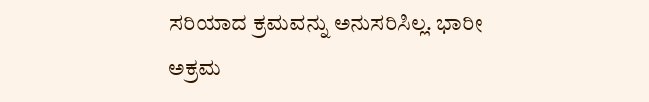ಸರಿಯಾದ ಕ್ರಮವನ್ನು ಅನುಸರಿಸಿಲ್ಲ. ಭಾರೀ ಅಕ್ರಮ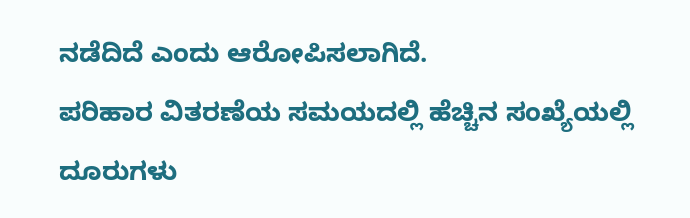ನಡೆದಿದೆ ಎಂದು ಆರೋಪಿಸಲಾಗಿದೆ.
ಪರಿಹಾರ ವಿತರಣೆಯ ಸಮಯದಲ್ಲಿ ಹೆಚ್ಚಿನ ಸಂಖ್ಯೆಯಲ್ಲಿ ದೂರುಗಳು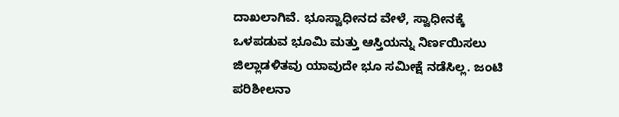ದಾಖಲಾಗಿವೆ. ಭೂಸ್ವಾಧೀನದ ವೇಳೆ, ಸ್ವಾಧೀನಕ್ಕೆ ಒಳಪಡುವ ಭೂಮಿ ಮತ್ತು ಆಸ್ತಿಯನ್ನು ನಿರ್ಣಯಿಸಲು ಜಿಲ್ಲಾಡಳಿತವು ಯಾವುದೇ ಭೂ ಸಮೀಕ್ಷೆ ನಡೆಸಿಲ್ಲ. ಜಂಟಿ ಪರಿಶೀಲನಾ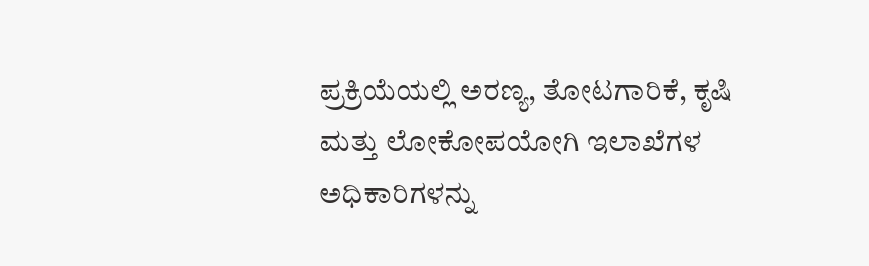ಪ್ರಕ್ರಿಯೆಯಲ್ಲಿ ಅರಣ್ಯ, ತೋಟಗಾರಿಕೆ, ಕೃಷಿ ಮತ್ತು ಲೋಕೋಪಯೋಗಿ ಇಲಾಖೆಗಳ ಅಧಿಕಾರಿಗಳನ್ನು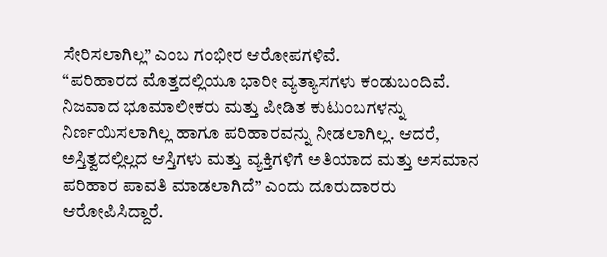ಸೇರಿಸಲಾಗಿಲ್ಲ” ಎಂಬ ಗಂಭೀರ ಆರೋಪಗಳಿವೆ.
“ಪರಿಹಾರದ ಮೊತ್ತದಲ್ಲಿಯೂ ಭಾರೀ ವ್ಯತ್ಯಾಸಗಳು ಕಂಡುಬಂದಿವೆ. ನಿಜವಾದ ಭೂಮಾಲೀಕರು ಮತ್ತು ಪೀಡಿತ ಕುಟುಂಬಗಳನ್ನು ನಿರ್ಣಯಿಸಲಾಗಿಲ್ಲ ಹಾಗೂ ಪರಿಹಾರವನ್ನು ನೀಡಲಾಗಿಲ್ಲ. ಆದರೆ, ಅಸ್ತಿತ್ವದಲ್ಲಿಲ್ಲದ ಆಸ್ತಿಗಳು ಮತ್ತು ವ್ಯಕ್ತಿಗಳಿಗೆ ಅತಿಯಾದ ಮತ್ತು ಅಸಮಾನ ಪರಿಹಾರ ಪಾವತಿ ಮಾಡಲಾಗಿದೆ” ಎಂದು ದೂರುದಾರರು ಆರೋಪಿಸಿದ್ದಾರೆ.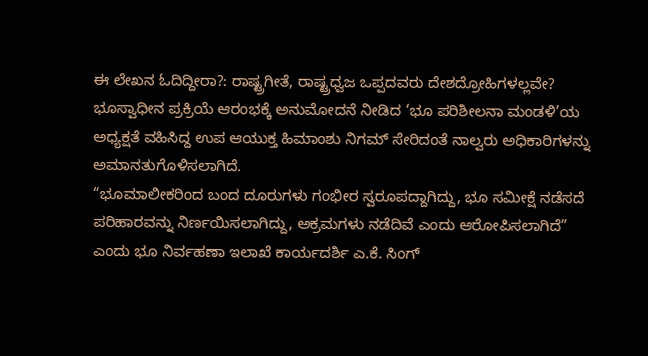ಈ ಲೇಖನ ಓದಿದ್ದೀರಾ?: ರಾಷ್ಟ್ರಗೀತೆ, ರಾಷ್ಟ್ರಧ್ವಜ ಒಪ್ಪದವರು ದೇಶದ್ರೋಹಿಗಳಲ್ಲವೇ?
ಭೂಸ್ವಾಧೀನ ಪ್ರಕ್ರಿಯೆ ಆರಂಭಕ್ಕೆ ಅನುಮೋದನೆ ನೀಡಿದ ‘ಭೂ ಪರಿಶೀಲನಾ ಮಂಡಳಿ’ಯ ಅಧ್ಯಕ್ಷತೆ ವಹಿಸಿದ್ದ ಉಪ ಆಯುಕ್ತ ಹಿಮಾಂಶು ನಿಗಮ್ ಸೇರಿದಂತೆ ನಾಲ್ವರು ಅಧಿಕಾರಿಗಳನ್ನು ಅಮಾನತುಗೊಳಿಸಲಾಗಿದೆ.
“ಭೂಮಾಲೀಕರಿಂದ ಬಂದ ದೂರುಗಳು ಗಂಭೀರ ಸ್ವರೂಪದ್ದಾಗಿದ್ದು, ಭೂ ಸಮೀಕ್ಷೆ ನಡೆಸದೆ ಪರಿಹಾರವನ್ನು ನಿರ್ಣಯಿಸಲಾಗಿದ್ದು, ಅಕ್ರಮಗಳು ನಡೆದಿವೆ ಎಂದು ಆರೋಪಿಸಲಾಗಿದೆ” ಎಂದು ಭೂ ನಿರ್ವಹಣಾ ಇಲಾಖೆ ಕಾರ್ಯದರ್ಶಿ ಎ.ಕೆ. ಸಿಂಗ್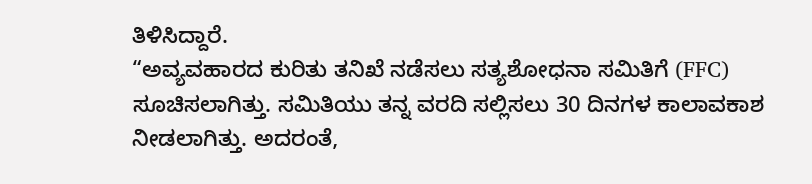ತಿಳಿಸಿದ್ದಾರೆ.
“ಅವ್ಯವಹಾರದ ಕುರಿತು ತನಿಖೆ ನಡೆಸಲು ಸತ್ಯಶೋಧನಾ ಸಮಿತಿಗೆ (FFC) ಸೂಚಿಸಲಾಗಿತ್ತು. ಸಮಿತಿಯು ತನ್ನ ವರದಿ ಸಲ್ಲಿಸಲು 30 ದಿನಗಳ ಕಾಲಾವಕಾಶ ನೀಡಲಾಗಿತ್ತು. ಅದರಂತೆ,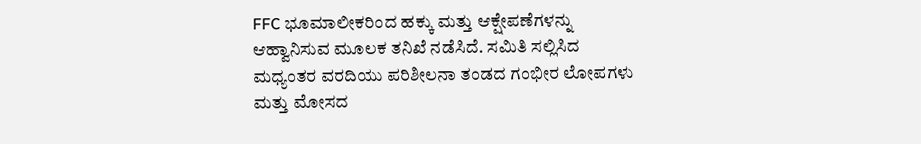FFC ಭೂಮಾಲೀಕರಿಂದ ಹಕ್ಕು ಮತ್ತು ಆಕ್ಷೇಪಣೆಗಳನ್ನು ಆಹ್ವಾನಿಸುವ ಮೂಲಕ ತನಿಖೆ ನಡೆಸಿದೆ. ಸಮಿತಿ ಸಲ್ಲಿಸಿದ ಮಧ್ಯಂತರ ವರದಿಯು ಪರಿಶೀಲನಾ ತಂಡದ ಗಂಭೀರ ಲೋಪಗಳು ಮತ್ತು ಮೋಸದ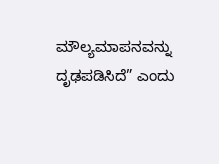ಮೌಲ್ಯಮಾಪನವನ್ನು ದೃಢಪಡಿಸಿದೆ” ಎಂದು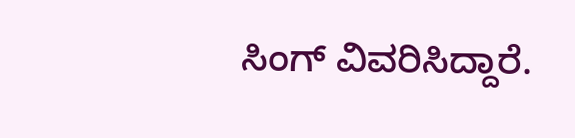ಸಿಂಗ್ ವಿವರಿಸಿದ್ದಾರೆ.